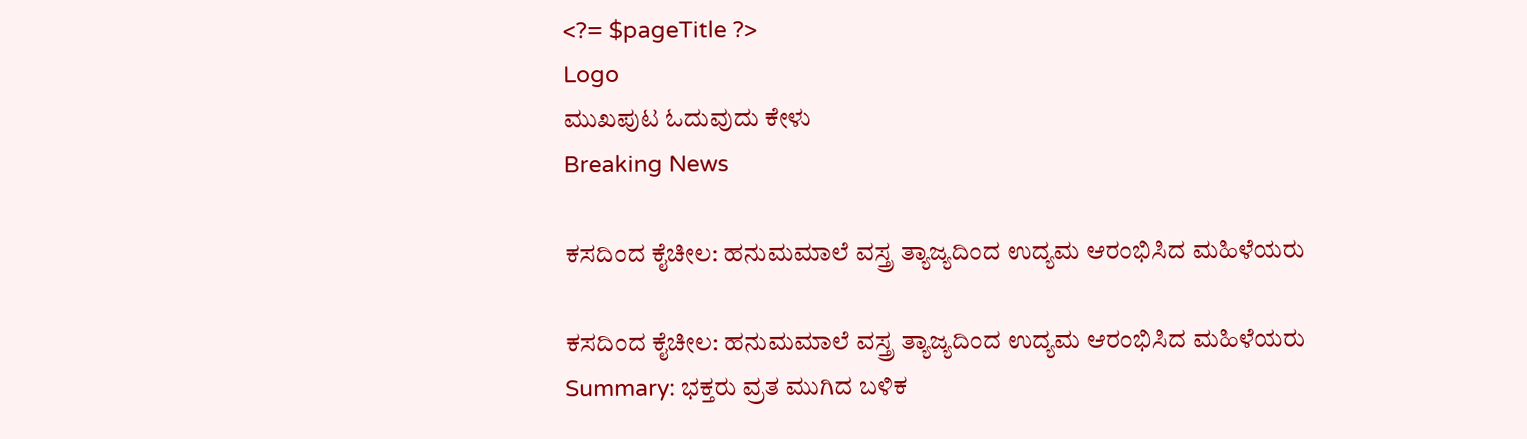<?= $pageTitle ?>
Logo
ಮುಖಪುಟ ಓದುವುದು ಕೇಳು
Breaking News

ಕಸದಿಂದ ಕೈಚೀಲ: ಹನುಮಮಾಲೆ ವಸ್ತ್ರ ತ್ಯಾಜ್ಯದಿಂದ ಉದ್ಯಮ ಆರಂಭಿಸಿದ ಮಹಿಳೆಯರು

ಕಸದಿಂದ ಕೈಚೀಲ: ಹನುಮಮಾಲೆ ವಸ್ತ್ರ ತ್ಯಾಜ್ಯದಿಂದ ಉದ್ಯಮ ಆರಂಭಿಸಿದ ಮಹಿಳೆಯರು
Summary: ಭಕ್ತರು ವ್ರತ ಮುಗಿದ ಬಳಿಕ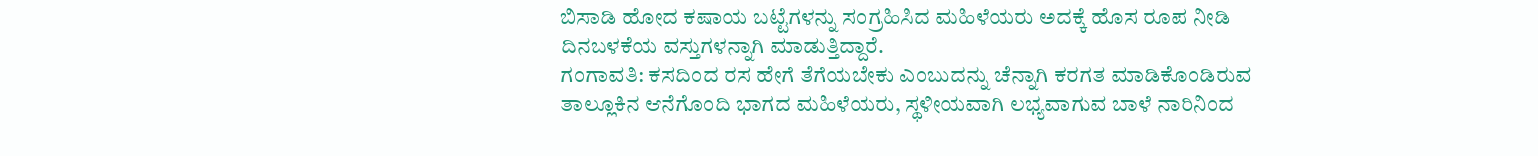ಬಿಸಾಡಿ ಹೋದ ಕಷಾಯ ಬಟ್ಟೆಗಳನ್ನು ಸಂಗ್ರಹಿಸಿದ ಮಹಿಳೆಯರು ಅದಕ್ಕೆ ಹೊಸ ರೂಪ ನೀಡಿ ದಿನಬಳಕೆಯ ವಸ್ತುಗಳನ್ನಾಗಿ ಮಾಡುತ್ತಿದ್ದಾರೆ.
ಗಂಗಾವತಿ: ಕಸದಿಂದ ರಸ ಹೇಗೆ ತೆಗೆಯಬೇಕು ಎಂಬುದನ್ನು ಚೆನ್ನಾಗಿ ಕರಗತ ಮಾಡಿಕೊಂಡಿರುವ ತಾಲ್ಲೂಕಿನ ಆನೆಗೊಂದಿ ಭಾಗದ ಮಹಿಳೆಯರು, ಸ್ಥಳೀಯವಾಗಿ ಲಭ್ಯವಾಗುವ ಬಾಳೆ ನಾರಿನಿಂದ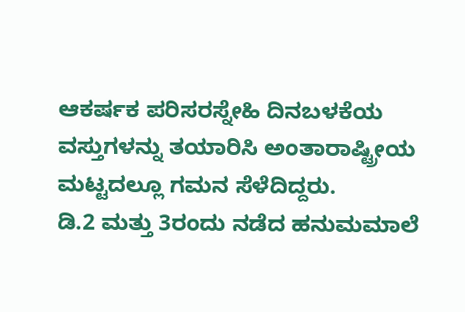ಆಕರ್ಷಕ ಪರಿಸರಸ್ನೇಹಿ ದಿನಬಳಕೆಯ ವಸ್ತುಗಳನ್ನು ತಯಾರಿಸಿ ಅಂತಾರಾಷ್ಟ್ರೀಯ ಮಟ್ಟದಲ್ಲೂ ಗಮನ ಸೆಳೆದಿದ್ದರು.
ಡಿ.2 ಮತ್ತು 3ರಂದು ನಡೆದ ಹನುಮಮಾಲೆ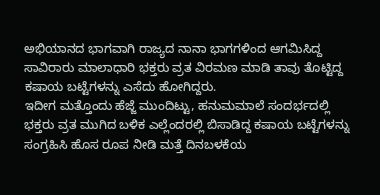ಅಭಿಯಾನದ ಭಾಗವಾಗಿ ರಾಜ್ಯದ ನಾನಾ ಭಾಗಗಳಿಂದ ಆಗಮಿಸಿದ್ದ ಸಾವಿರಾರು ಮಾಲಾಧಾರಿ ಭಕ್ತರು ವ್ರತ ವಿರಮಣ ಮಾಡಿ ತಾವು ತೊಟ್ಟಿದ್ದ ಕಷಾಯ ಬಟ್ಟೆಗಳನ್ನು ಎಸೆದು ಹೋಗಿದ್ದರು.
ಇದೀಗ ಮತ್ತೊಂದು ಹೆಜ್ಜೆ ಮುಂದಿಟ್ಟು, ಹನುಮಮಾಲೆ ಸಂದರ್ಭದಲ್ಲಿ ಭಕ್ತರು ವ್ರತ ಮುಗಿದ ಬಳಿಕ ಎಲ್ಲೆಂದರಲ್ಲಿ ಬಿಸಾಡಿದ್ದ ಕಷಾಯ ಬಟ್ಟೆಗಳನ್ನು ಸಂಗ್ರಹಿಸಿ ಹೊಸ ರೂಪ ನೀಡಿ ಮತ್ತೆ ದಿನಬಳಕೆಯ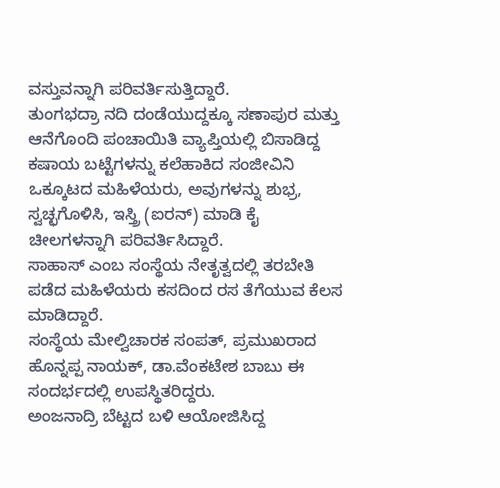ವಸ್ತುವನ್ನಾಗಿ ಪರಿವರ್ತಿಸುತ್ತಿದ್ದಾರೆ.
ತುಂಗಭದ್ರಾ ನದಿ ದಂಡೆಯುದ್ದಕ್ಕೂ ಸಣಾಪುರ ಮತ್ತು ಆನೆಗೊಂದಿ ಪಂಚಾಯಿತಿ ವ್ಯಾಪ್ತಿಯಲ್ಲಿ ಬಿಸಾಡಿದ್ದ ಕಷಾಯ ಬಟ್ಟೆಗಳನ್ನು ಕಲೆಹಾಕಿದ ಸಂಜೀವಿನಿ ಒಕ್ಕೂಟದ ಮಹಿಳೆಯರು, ಅವುಗಳನ್ನು ಶುಭ್ರ, ಸ್ವಚ್ಛಗೊಳಿಸಿ, ಇಸ್ತ್ರಿ (ಐರನ್) ಮಾಡಿ ಕೈ ಚೀಲಗಳನ್ನಾಗಿ ಪರಿವರ್ತಿಸಿದ್ದಾರೆ.
ಸಾಹಾಸ್ ಎಂಬ ಸಂಸ್ಥೆಯ ನೇತೃತ್ವದಲ್ಲಿ ತರಬೇತಿ ಪಡೆದ ಮಹಿಳೆಯರು ಕಸದಿಂದ ರಸ ತೆಗೆಯುವ ಕೆಲಸ ಮಾಡಿದ್ದಾರೆ.
ಸಂಸ್ಥೆಯ ಮೇಲ್ವಿಚಾರಕ ಸಂಪತ್, ಪ್ರಮುಖರಾದ ಹೊನ್ನಪ್ಪ ನಾಯಕ್, ಡಾ.ವೆಂಕಟೇಶ ಬಾಬು ಈ ಸಂದರ್ಭದಲ್ಲಿ ಉಪಸ್ಥಿತರಿದ್ದರು.
ಅಂಜನಾದ್ರಿ ಬೆಟ್ಟದ ಬಳಿ ಆಯೋಜಿಸಿದ್ದ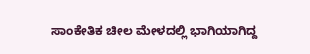ಸಾಂಕೇತಿಕ ಚೀಲ ಮೇಳದಲ್ಲಿ ಭಾಗಿಯಾಗಿದ್ದ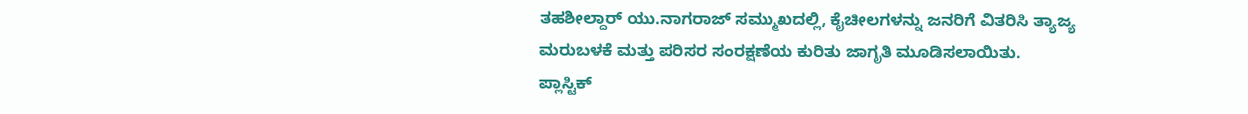ತಹಶೀಲ್ದಾರ್ ಯು.ನಾಗರಾಜ್ ಸಮ್ಮುಖದಲ್ಲಿ, ಕೈಚೀಲಗಳನ್ನು ಜನರಿಗೆ ವಿತರಿಸಿ ತ್ಯಾಜ್ಯ ಮರುಬಳಕೆ ಮತ್ತು ಪರಿಸರ ಸಂರಕ್ಷಣೆಯ ಕುರಿತು ಜಾಗೃತಿ ಮೂಡಿಸಲಾಯಿತು.
ಪ್ಲಾಸ್ಟಿಕ್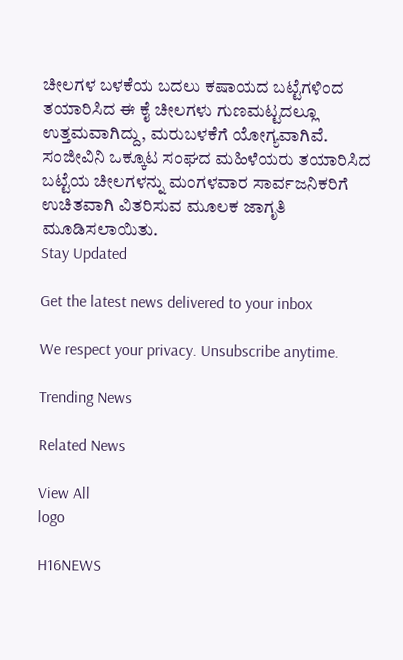ಚೀಲಗಳ ಬಳಕೆಯ ಬದಲು ಕಷಾಯದ ಬಟ್ಟೆಗಳಿಂದ ತಯಾರಿಸಿದ ಈ ಕೈ ಚೀಲಗಳು ಗುಣಮಟ್ಟದಲ್ಲೂ ಉತ್ತಮವಾಗಿದ್ದು, ಮರುಬಳಕೆಗೆ ಯೋಗ್ಯವಾಗಿವೆ. ಸಂಜೀವಿನಿ ಒಕ್ಕೂಟ ಸಂಘದ ಮಹಿಳೆಯರು ತಯಾರಿಸಿದ ಬಟ್ಟೆಯ ಚೀಲಗಳನ್ನು ಮಂಗಳವಾರ ಸಾರ್ವಜನಿಕರಿಗೆ ಉಚಿತವಾಗಿ ವಿತರಿಸುವ ಮೂಲಕ ಜಾಗೃತಿ ಮೂಡಿಸಲಾಯಿತು.
Stay Updated

Get the latest news delivered to your inbox

We respect your privacy. Unsubscribe anytime.

Trending News

Related News

View All
logo

H16NEWS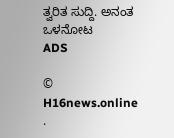ತ್ವರಿತ ಸುದ್ದಿ. ಅನಂತ ಒಳನೋಟ
ADS

© H16news.online .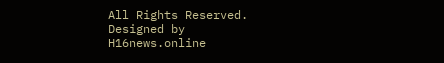All Rights Reserved. Designed by H16news.online